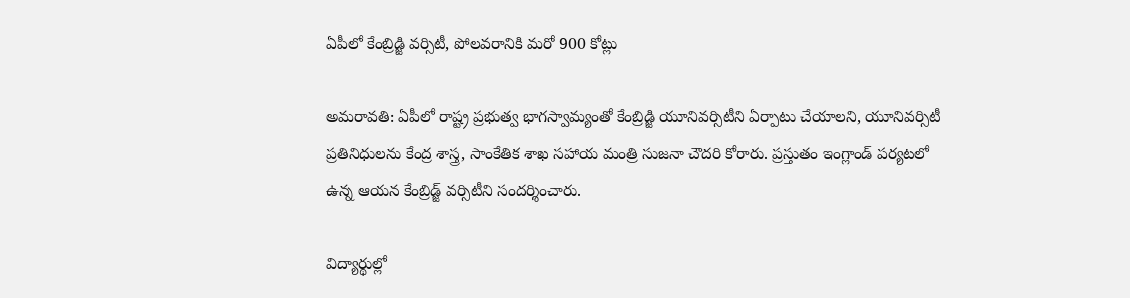ఏపీలో కేంబ్రిడ్జి వర్సిటీ, పోలవరానికి మరో 900 కోట్లు

అమరావతి: ఏపీలో రాష్ట్ర ప్రభుత్వ భాగస్వామ్యంతో కేంబ్రిడ్జి యూనివర్సిటీని ఏర్పాటు చేయాలని, యూనివర్సిటీ ప్రతినిధులను కేంద్ర శాస్త్ర, సాంకేతిక శాఖ సహాయ మంత్రి సుజనా చౌదరి కోరారు. ప్రస్తుతం ఇంగ్లాండ్ పర్యటలో ఉన్న ఆయన కేంబ్రిడ్జ్‌ వర్సిటీని సందర్శించారు.

విద్యార్థుల్లో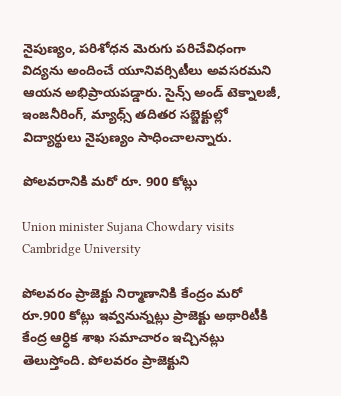నైపుణ్యం, పరిశోధన మెరుగు పరిచేవిధంగా విద్యను అందించే యూనివర్సిటీలు అవసరమని ఆయన అభిప్రాయపడ్డారు. సైన్స్‌ అండ్‌ టెక్నాలజీ, ఇంజనీరింగ్‌, మ్యాధ్స్‌ తదితర సబ్జెక్టుల్లో విద్యార్థులు నైపుణ్యం సాధించాలన్నారు.

పోలవరానికి మరో రూ. 900 కోట్లు

Union minister Sujana Chowdary visits Cambridge University

పోలవరం ప్రాజెక్టు నిర్మాణానికి కేంద్రం మరో రూ.900 కోట్లు ఇవ్వనున్నట్లు ప్రాజెక్టు అథారిటీకి కేంద్ర ఆర్ధిక శాఖ సమాచారం ఇచ్చినట్లు తెలుస్తోంది. పోలవరం ప్రాజెక్టుని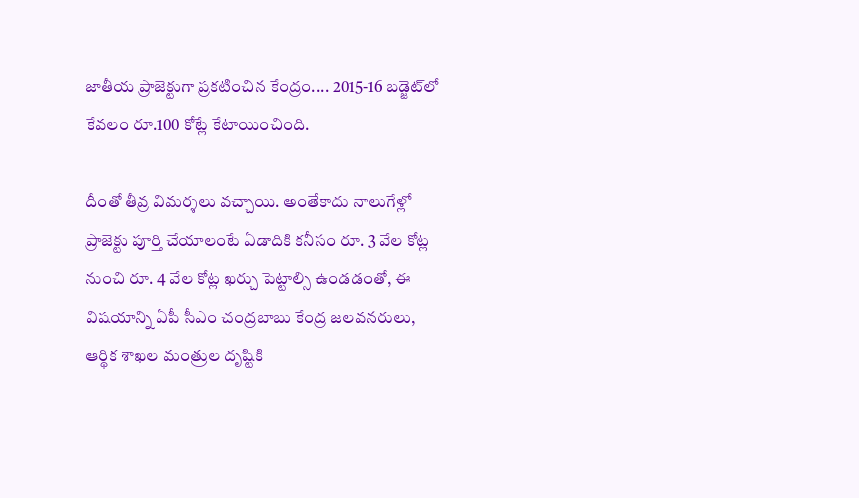జాతీయ ప్రాజెక్టుగా ప్రకటించిన కేంద్రం.... 2015-16 బడ్జెట్‌లో కేవలం రూ.100 కోట్లే కేటాయించింది.

దీంతో తీవ్ర విమర్శలు వచ్చాయి. అంతేకాదు నాలుగేళ్లో ప్రాజెక్టు పూర్తి చేయాలంటే ఏడాదికి కనీసం రూ. 3 వేల కోట్ల నుంచి రూ. 4 వేల కోట్ల ఖర్చు పెట్టాల్సి ఉండడంతో, ఈ విషయాన్ని ఏపీ సీఎం చంద్రబాబు కేంద్ర జలవనరులు, ఆర్థిక శాఖల మంత్రుల దృష్టికి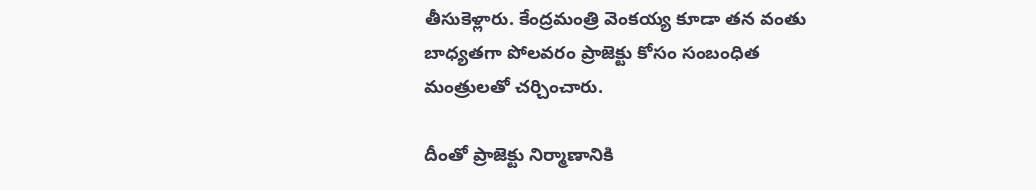తీసుకెళ్లారు. కేంద్రమంత్రి వెంకయ్య కూడా తన వంతు బాధ్యతగా పోలవరం ప్రాజెక్టు కోసం సంబంధిత మంత్రులతో చర్చించారు.

దీంతో ప్రాజెక్టు నిర్మాణానికి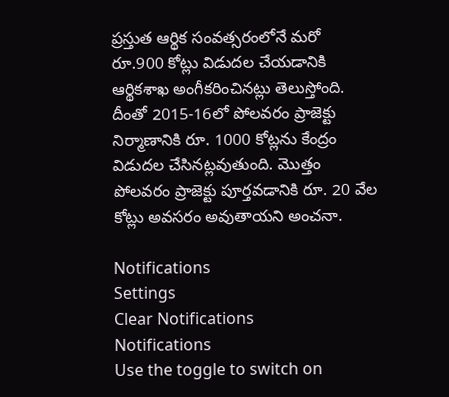ప్రస్తుత ఆర్థిక సంవత్సరంలోనే మరో రూ.900 కోట్లు విడుదల చేయడానికి ఆర్థికశాఖ అంగీకరించినట్లు తెలుస్తోంది. దీంతో 2015-16లో పోలవరం ప్రాజెక్టు నిర్మాణానికి రూ. 1000 కోట్లను కేంద్రం విడుదల చేసినట్లవుతుంది. మొత్తం పోలవరం ప్రాజెక్టు పూర్తవడానికి రూ. 20 వేల కోట్లు అవసరం అవుతాయని అంచనా.

Notifications
Settings
Clear Notifications
Notifications
Use the toggle to switch on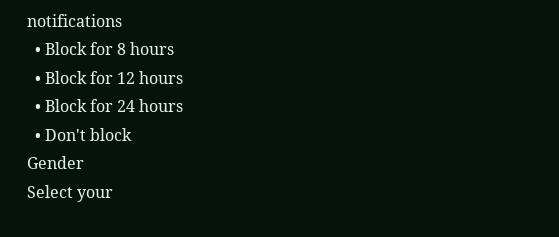notifications
  • Block for 8 hours
  • Block for 12 hours
  • Block for 24 hours
  • Don't block
Gender
Select your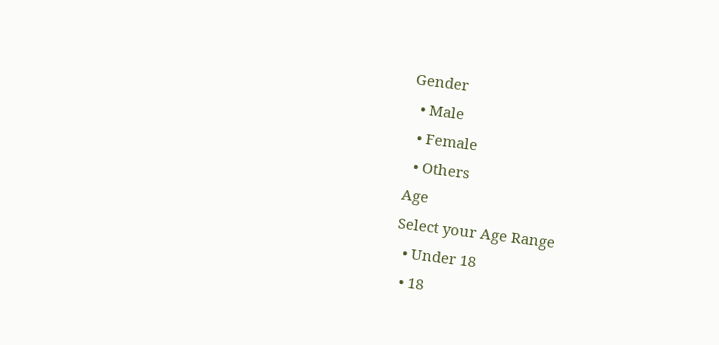Gender
  • Male
  • Female
  • Others
Age
Select your Age Range
  • Under 18
  • 18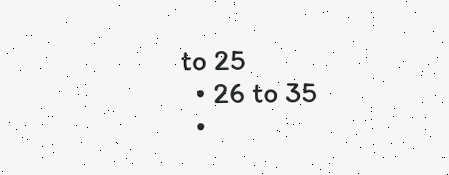to 25
  • 26 to 35
  •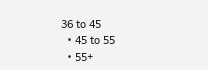36 to 45
  • 45 to 55
  • 55+